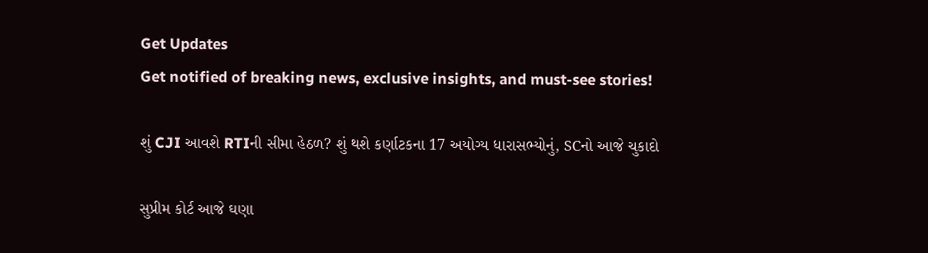Get Updates
Get notified of breaking news, exclusive insights, and must-see stories!

શું CJI આવશે RTIની સીમા હેઠળ? શું થશે કર્ણાટકના 17 અયોગ્ય ધારાસભ્યોનું, SCનો આજે ચુકાદો

સુપ્રીમ કોર્ટ આજે ઘણા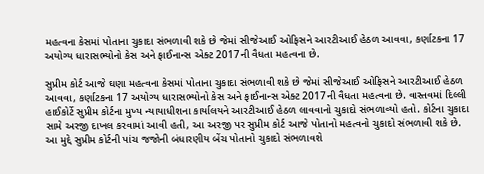મહત્વના કેસમાં પોતાના ચુકાદા સંભળાવી શકે છે જેમાં સીજેઆઈ ઓફિસને આરટીઆઈ હેઠળ આવવા, કર્ણાટકના 17 અયોગ્ય ધારાસભ્યોનો કેસ અને ફાઈનાન્સ એક્ટ 2017ની વૈધતા મહત્વના છે.

સુપ્રીમ કોર્ટ આજે ઘણા મહત્વના કેસમાં પોતાના ચુકાદા સંભળાવી શકે છે જેમાં સીજેઆઈ ઓફિસને આરટીઆઈ હેઠળ આવવા, કર્ણાટકના 17 અયોગ્ય ધારાસભ્યોનો કેસ અને ફાઈનાન્સ એક્ટ 2017ની વૈધતા મહત્વના છે. વાસ્તવમાં દિલ્લી હાઈકોર્ટે સુપ્રીમ કોર્ટના મુખ્ય ન્યાયાધીશના કાર્યાલયને આરટીઆઈ હેઠળ લાવવાનો ચુકાદો સંભળાવ્યો હતો. કોર્ટના ચુકાદા સામે અરજી દાખલ કરવામાં આવી હતી, આ અરજી પર સુપ્રીમ કોર્ટ આજે પોતાનો મહત્વનો ચુકાદો સંભળાવી શકે છે. આ મુદ્દે સુપ્રીમ કોર્ટની પાંચ જજોની બંધારણીય બેંચ પોતાનો ચુકાદો સંભળાવશે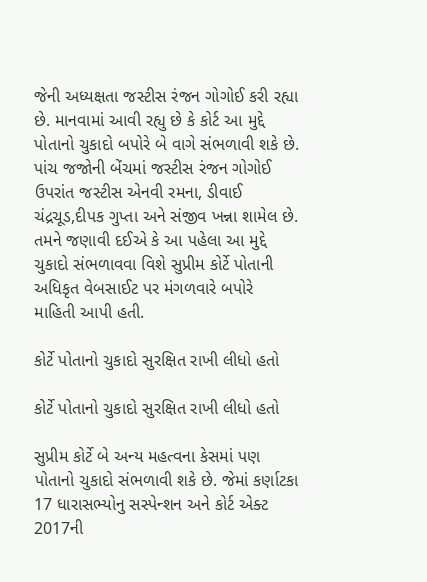જેની અધ્યક્ષતા જસ્ટીસ રંજન ગોગોઈ કરી રહ્યા છે. માનવામાં આવી રહ્યુ છે કે કોર્ટ આ મુદ્દે પોતાનો ચુકાદો બપોરે બે વાગે સંભળાવી શકે છે. પાંચ જજોની બેંચમાં જસ્ટીસ રંજન ગોગોઈ ઉપરાંત જસ્ટીસ એનવી રમના, ડીવાઈ ચંદ્રચૂડ,દીપક ગુપ્તા અને સંજીવ ખન્ના શામેલ છે. તમને જણાવી દઈએ કે આ પહેલા આ મુદ્દે ચુકાદો સંભળાવવા વિશે સુપ્રીમ કોર્ટે પોતાની અધિકૃત વેબસાઈટ પર મંગળવારે બપોરે માહિતી આપી હતી.

કોર્ટે પોતાનો ચુકાદો સુરક્ષિત રાખી લીધો હતો

કોર્ટે પોતાનો ચુકાદો સુરક્ષિત રાખી લીધો હતો

સુપ્રીમ કોર્ટે બે અન્ય મહત્વના કેસમાં પણ પોતાનો ચુકાદો સંભળાવી શકે છે. જેમાં કર્ણાટકા 17 ધારાસભ્યોનુ સસ્પેન્શન અને કોર્ટ એક્ટ 2017ની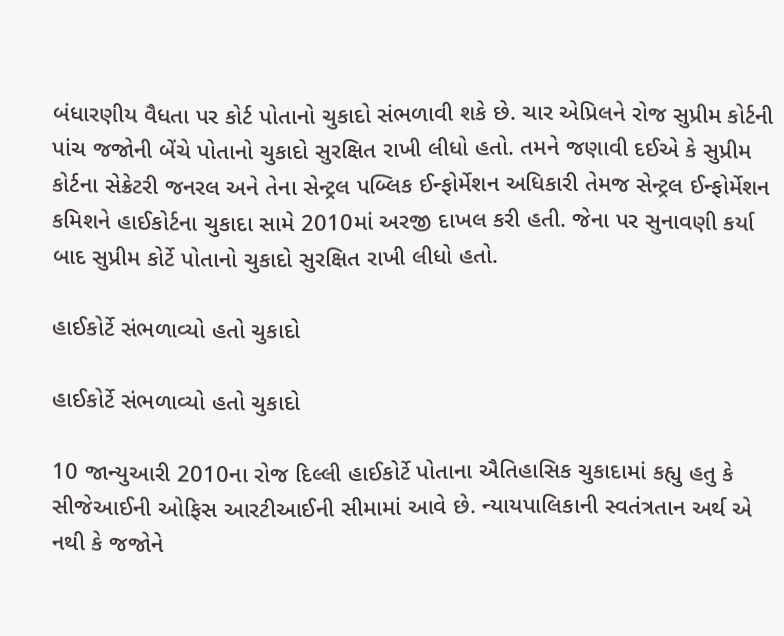બંધારણીય વૈધતા પર કોર્ટ પોતાનો ચુકાદો સંભળાવી શકે છે. ચાર એપ્રિલને રોજ સુપ્રીમ કોર્ટની પાંચ જજોની બેંચે પોતાનો ચુકાદો સુરક્ષિત રાખી લીધો હતો. તમને જણાવી દઈએ કે સુપ્રીમ કોર્ટના સેક્રેટરી જનરલ અને તેના સેન્ટ્રલ પબ્લિક ઈન્ફોર્મેશન અધિકારી તેમજ સેન્ટ્રલ ઈન્ફોર્મેશન કમિશને હાઈકોર્ટના ચુકાદા સામે 2010માં અરજી દાખલ કરી હતી. જેના પર સુનાવણી કર્યા બાદ સુપ્રીમ કોર્ટે પોતાનો ચુકાદો સુરક્ષિત રાખી લીધો હતો.

હાઈકોર્ટે સંભળાવ્યો હતો ચુકાદો

હાઈકોર્ટે સંભળાવ્યો હતો ચુકાદો

10 જાન્યુઆરી 2010ના રોજ દિલ્લી હાઈકોર્ટે પોતાના ઐતિહાસિક ચુકાદામાં કહ્યુ હતુ કે સીજેઆઈની ઓફિસ આરટીઆઈની સીમામાં આવે છે. ન્યાયપાલિકાની સ્વતંત્રતાન અર્થ એ નથી કે જજોને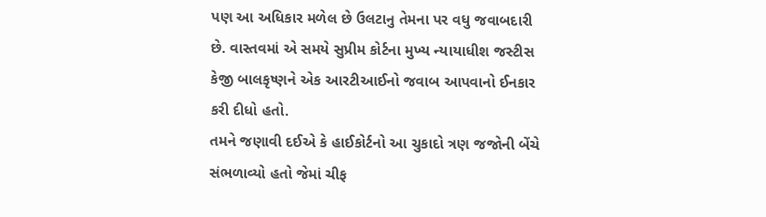પણ આ અધિકાર મળેલ છે ઉલટાનુ તેમના પર વધુ જવાબદારી છે. વાસ્તવમાં એ સમયે સુપ્રીમ કોર્ટના મુખ્ય ન્યાયાધીશ જસ્ટીસ કેજી બાલકૃષ્ણને એક આરટીઆઈનો જવાબ આપવાનો ઈનકાર કરી દીધો હતો.
તમને જણાવી દઈએ કે હાઈકોર્ટનો આ ચુકાદો ત્રણ જજોની બેંચે સંભળાવ્યો હતો જેમાં ચીફ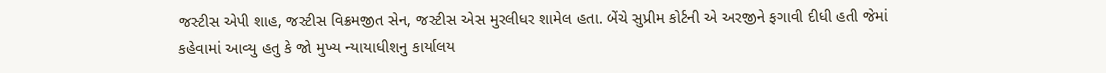જસ્ટીસ એપી શાહ, જસ્ટીસ વિક્રમજીત સેન, જસ્ટીસ એસ મુરલીધર શામેલ હતા. બેંચે સુપ્રીમ કોર્ટની એ અરજીને ફગાવી દીધી હતી જેમાં કહેવામાં આવ્યુ હતુ કે જો મુખ્ય ન્યાયાધીશનુ કાર્યાલય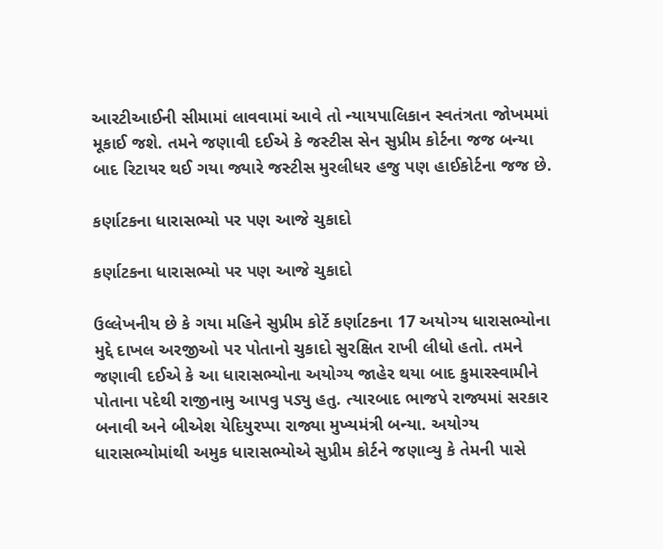આરટીઆઈની સીમામાં લાવવામાં આવે તો ન્યાયપાલિકાન સ્વતંત્રતા જોખમમાં મૂકાઈ જશે. તમને જણાવી દઈએ કે જસ્ટીસ સેન સુપ્રીમ કોર્ટના જજ બન્યા બાદ રિટાયર થઈ ગયા જ્યારે જસ્ટીસ મુરલીધર હજુ પણ હાઈકોર્ટના જજ છે.

કર્ણાટકના ધારાસભ્યો પર પણ આજે ચુકાદો

કર્ણાટકના ધારાસભ્યો પર પણ આજે ચુકાદો

ઉલ્લેખનીય છે કે ગયા મહિને સુપ્રીમ કોર્ટે કર્ણાટકના 17 અયોગ્ય ધારાસભ્યોના મુદ્દે દાખલ અરજીઓ પર પોતાનો ચુકાદો સુરક્ષિત રાખી લીધો હતો. તમને જણાવી દઈએ કે આ ધારાસભ્યોના અયોગ્ય જાહેર થયા બાદ કુમારસ્વામીને પોતાના પદેથી રાજીનામુ આપવુ પડ્યુ હતુ. ત્યારબાદ ભાજપે રાજ્યમાં સરકાર બનાવી અને બીએશ યેદિયુરપ્પા રાજ્યા મુખ્યમંત્રી બન્યા. અયોગ્ય ધારાસભ્યોમાંથી અમુક ધારાસભ્યોએ સુપ્રીમ કોર્ટને જણાવ્યુ કે તેમની પાસે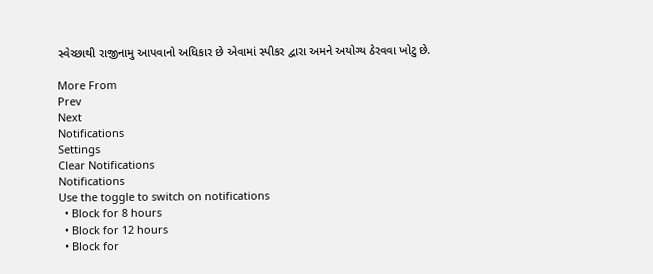સ્વેચ્છાથી રાજીનામુ આપવાનો અધિકાર છે એવામાં સ્પીકર દ્વારા અમને અયોગ્ય ઠેરવવા ખોટુ છે.

More From
Prev
Next
Notifications
Settings
Clear Notifications
Notifications
Use the toggle to switch on notifications
  • Block for 8 hours
  • Block for 12 hours
  • Block for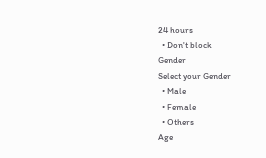24 hours
  • Don't block
Gender
Select your Gender
  • Male
  • Female
  • Others
Age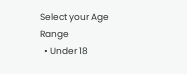Select your Age Range
  • Under 18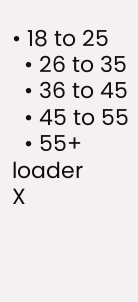• 18 to 25
  • 26 to 35
  • 36 to 45
  • 45 to 55
  • 55+
loader
X